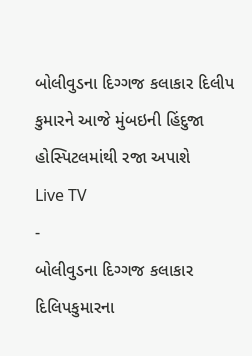બોલીવુડના દિગ્ગજ કલાકાર દિલીપ કુમારને આજે મુંબઇની હિંદુજા હોસ્પિટલમાંથી રજા અપાશે
Live TV
-
બોલીવુડના દિગ્ગજ કલાકાર દિલિપકુમારના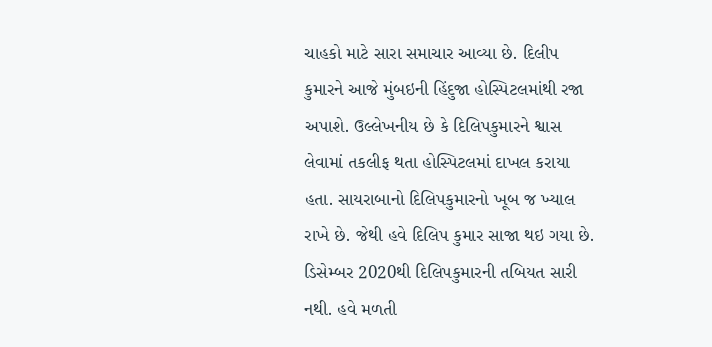ચાહકો માટે સારા સમાચાર આવ્યા છે. દિલીપ કુમારને આજે મુંબઇની હિંદુજા હોસ્પિટલમાંથી રજા અપાશે. ઉલ્લેખનીય છે કે દિલિપકુમારને શ્વાસ લેવામાં તકલીફ થતા હોસ્પિટલમાં દાખલ કરાયા હતા. સાયરાબાનો દિલિપકુમારનો ખૂબ જ ખ્યાલ રાખે છે. જેથી હવે દિલિપ કુમાર સાજા થઇ ગયા છે. ડિસેમ્બર 2020થી દિલિપકુમારની તબિયત સારી નથી. હવે મળતી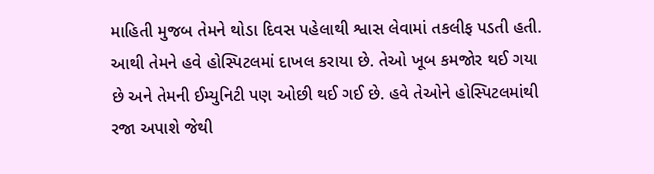માહિતી મુજબ તેમને થોડા દિવસ પહેલાથી શ્વાસ લેવામાં તકલીફ પડતી હતી. આથી તેમને હવે હોસ્પિટલમાં દાખલ કરાયા છે. તેઓ ખૂબ કમજોર થઈ ગયા છે અને તેમની ઈમ્યુનિટી પણ ઓછી થઈ ગઈ છે. હવે તેઓને હોસ્પિટલમાંથી રજા અપાશે જેથી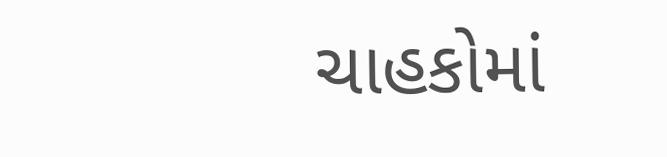ચાહકોમાં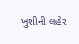ખુશીની લહેર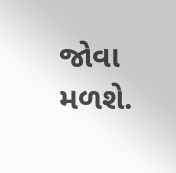જોવા મળશે.